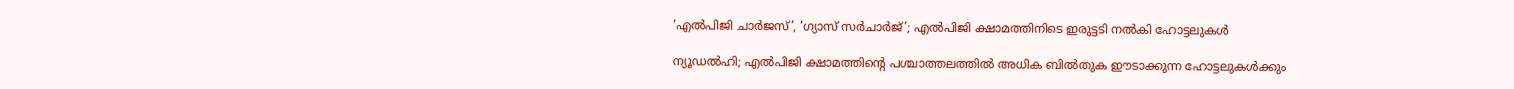‘എൽപിജി ചാർജസ്’, ‘ഗ്യാസ് സർചാർജ്’; എൽപിജി ക്ഷാമത്തിനിടെ ഇരുട്ടടി നൽകി ഹോട്ടലുകൾ

ന്യൂഡൽഹി; എൽപിജി ക്ഷാമത്തിന്റെ പശ്ചാത്തലത്തിൽ അധിക ബിൽതുക ഈടാക്കുന്ന ഹോട്ടലുകൾക്കും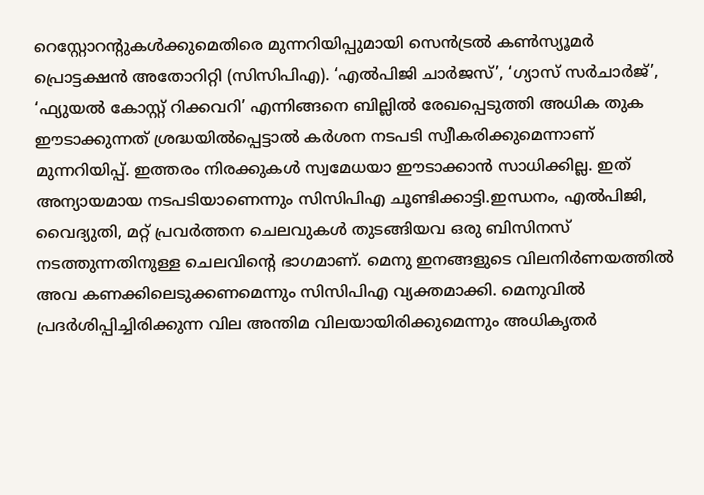റെസ്റ്റോറന്റുകൾക്കുമെതിരെ മുന്നറിയിപ്പുമായി സെൻട്രൽ കൺസ്യൂമർ പ്രൊട്ടക്ഷൻ അതോറിറ്റി (സിസിപിഎ). ‘എൽപിജി ചാർജസ്’, ‘ഗ്യാസ് സർചാർജ്’, ‘ഫ്യുയൽ കോസ്റ്റ് റിക്കവറി’ എന്നിങ്ങനെ ബില്ലിൽ രേഖപ്പെടുത്തി അധിക തുക ഈടാക്കുന്നത് ശ്രദ്ധയിൽപ്പെട്ടാൽ കർശന നടപടി സ്വീകരിക്കുമെന്നാണ് മുന്നറിയിപ്പ്. ഇത്തരം നിരക്കുകൾ സ്വമേധയാ ഈടാക്കാൻ സാധിക്കില്ല. ഇത് അന്യായമായ നടപടിയാണെന്നും സിസിപിഎ ചൂണ്ടിക്കാട്ടി.ഇന്ധനം, എൽപിജി, വൈദ്യുതി, മറ്റ് പ്രവർത്തന ചെലവുകൾ തുടങ്ങിയവ ഒരു ബിസിനസ് നടത്തുന്നതിനുള്ള ചെലവിന്റെ ഭാഗമാണ്. മെനു ഇനങ്ങളുടെ വിലനിർണയത്തിൽ അവ കണക്കിലെടുക്കണമെന്നും സിസിപിഎ വ്യക്തമാക്കി. മെനുവിൽ പ്രദർശിപ്പിച്ചിരിക്കുന്ന വില അന്തിമ വിലയായിരിക്കുമെന്നും അധികൃതർ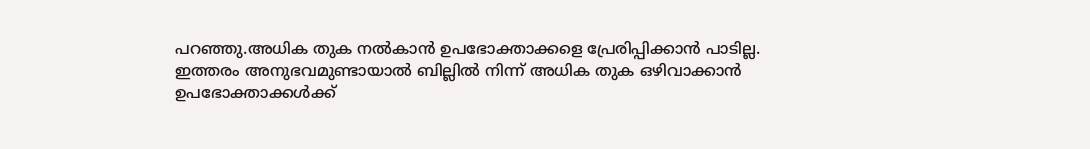പറഞ്ഞു.അധിക തുക നൽകാൻ ഉപഭോക്താക്കളെ പ്രേരിപ്പിക്കാൻ പാടില്ല. ഇത്തരം അനുഭവമുണ്ടായാൽ ബില്ലിൽ നിന്ന് അധിക തുക ഒഴിവാക്കാൻ ഉപഭോക്താക്കൾക്ക്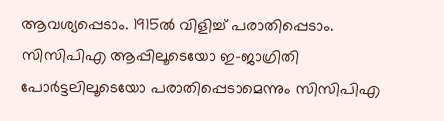ആവശ്യപ്പെടാം. 1915ൽ വിളിച്ച് പരാതിപ്പെടാം. സിസിപിഎ ആപ്പിലൂടെയോ ഇ-ജാഗ്രിതി പോർട്ടലിലൂടെയോ പരാതിപ്പെടാമെന്നും സിസിപിഎ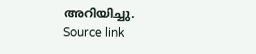അറിയിച്ചു.
Source link